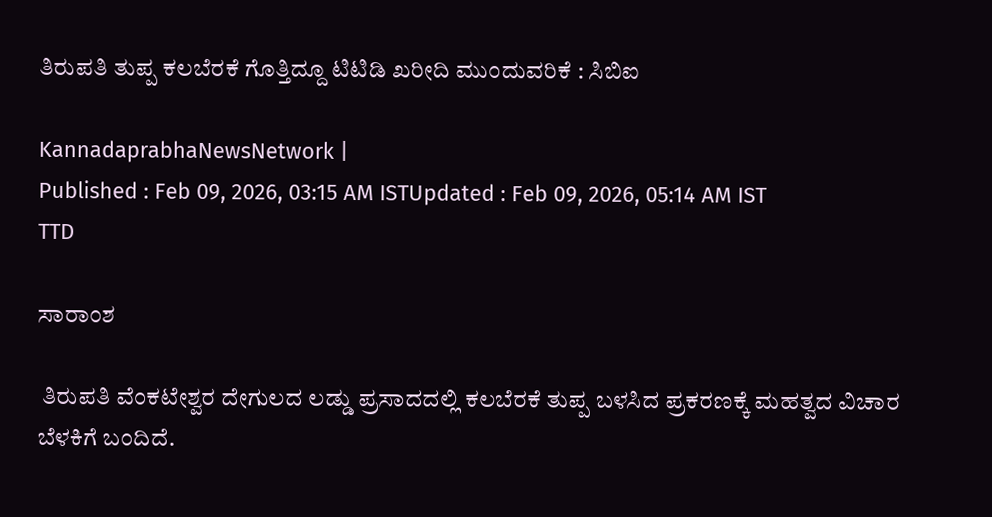ತಿರುಪತಿ ತುಪ್ಪ ಕಲಬೆರಕೆ ಗೊತ್ತಿದ್ದೂ ಟಿಟಿಡಿ ಖರೀದಿ ಮುಂದುವರಿಕೆ : ಸಿಬಿಐ

KannadaprabhaNewsNetwork |
Published : Feb 09, 2026, 03:15 AM ISTUpdated : Feb 09, 2026, 05:14 AM IST
TTD

ಸಾರಾಂಶ

 ತಿರುಪತಿ ವೆಂಕಟೇಶ್ವರ ದೇಗುಲದ ಲಡ್ಡು ಪ್ರಸಾದದಲ್ಲಿ ಕಲಬೆರಕೆ ತುಪ್ಪ ಬಳಸಿದ ಪ್ರಕರಣಕ್ಕೆ ಮಹತ್ವದ ವಿಚಾರ ಬೆಳಕಿಗೆ ಬಂದಿದೆ.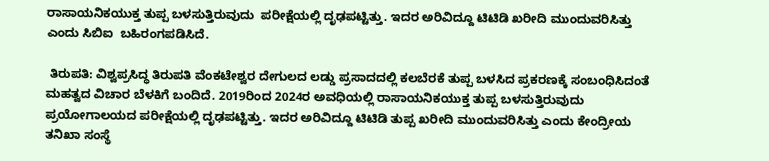ರಾಸಾಯನಿಕಯುಕ್ತ ತುಪ್ಪ ಬಳಸುತ್ತಿರುವುದು  ಪರೀಕ್ಷೆಯಲ್ಲಿ ದೃಢಪಟ್ಟಿತ್ತು. ಇದರ ಅರಿವಿದ್ದೂ ಟಿಟಿಡಿ ಖರೀದಿ ಮುಂದುವರಿಸಿತ್ತು ಎಂದು ಸಿಬಿಐ  ಬಹಿರಂಗಪಡಿಸಿದೆ.

 ತಿರುಪತಿ: ವಿಶ್ವಪ್ರಸಿದ್ಧ ತಿರುಪತಿ ವೆಂಕಟೇಶ್ವರ ದೇಗುಲದ ಲಡ್ಡು ಪ್ರಸಾದದಲ್ಲಿ ಕಲಬೆರಕೆ ತುಪ್ಪ ಬಳಸಿದ ಪ್ರಕರಣಕ್ಕೆ ಸಂಬಂಧಿಸಿದಂತೆ ಮಹತ್ವದ ವಿಚಾರ ಬೆಳಕಿಗೆ ಬಂದಿದೆ. 2019ರಿಂದ 2024ರ ಅವಧಿಯಲ್ಲಿ ರಾಸಾಯನಿಕಯುಕ್ತ ತುಪ್ಪ ಬಳಸುತ್ತಿರುವುದು ಪ್ರಯೋಗಾಲಯದ ಪರೀಕ್ಷೆಯಲ್ಲಿ ದೃಢಪಟ್ಟಿತ್ತು. ಇದರ ಅರಿವಿದ್ದೂ ಟಿಟಿಡಿ ತುಪ್ಪ ಖರೀದಿ ಮುಂದುವರಿಸಿತ್ತು ಎಂದು ಕೇಂದ್ರೀಯ ತನಿಖಾ ಸಂಸ್ಥೆ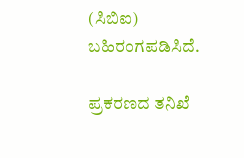(ಸಿಬಿಐ) ಬಹಿರಂಗಪಡಿಸಿದೆ.

ಪ್ರಕರಣದ ತನಿಖೆ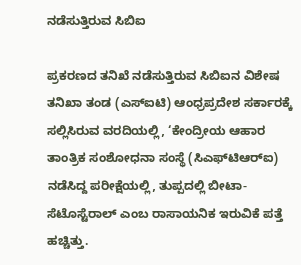ನಡೆಸುತ್ತಿರುವ ಸಿಬಿಐ

ಪ್ರಕರಣದ ತನಿಖೆ ನಡೆಸುತ್ತಿರುವ ಸಿಬಿಐನ ವಿಶೇಷ ತನಿಖಾ ತಂಡ (ಎಸ್‌ಐಟಿ) ಆಂಧ್ರಪ್ರದೇಶ ಸರ್ಕಾರಕ್ಕೆ ಸಲ್ಲಿಸಿರುವ ವರದಿಯಲ್ಲಿ, ‘ಕೇಂದ್ರೀಯ ಆಹಾರ ತಾಂತ್ರಿಕ ಸಂಶೋಧನಾ ಸಂಸ್ಥೆ (ಸಿಎಫ್‌ಟಿಆರ್‌ಐ) ನಡೆಸಿದ್ದ ಪರೀಕ್ಷೆಯಲ್ಲಿ, ತುಪ್ಪದಲ್ಲಿ ಬೀಟಾ-ಸೆಟೊಸ್ಟೆರಾಲ್ ಎಂಬ ರಾಸಾಯನಿಕ ಇರುವಿಕೆ ಪತ್ತೆ ಹಚ್ಚಿತ್ತು.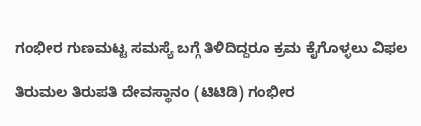ಗಂಭೀರ ಗುಣಮಟ್ಟ ಸಮಸ್ಯೆ ಬಗ್ಗೆ ತಿಳಿದಿದ್ದರೂ ಕ್ರಮ ಕೈಗೊಳ್ಳಲು ವಿಫಲ

ತಿರುಮಲ ತಿರುಪತಿ ದೇವಸ್ಥಾನಂ (ಟಿಟಿಡಿ) ಗಂಭೀರ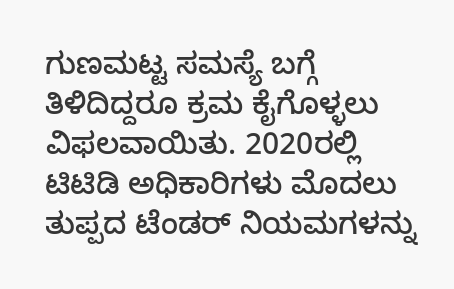ಗುಣಮಟ್ಟ ಸಮಸ್ಯೆ ಬಗ್ಗೆ ತಿಳಿದಿದ್ದರೂ ಕ್ರಮ ಕೈಗೊಳ್ಳಲು ವಿಫಲವಾಯಿತು. 2020ರಲ್ಲಿ ಟಿಟಿಡಿ ಅಧಿಕಾರಿಗಳು ಮೊದಲು ತುಪ್ಪದ ಟೆಂಡರ್‌ ನಿಯಮಗಳನ್ನು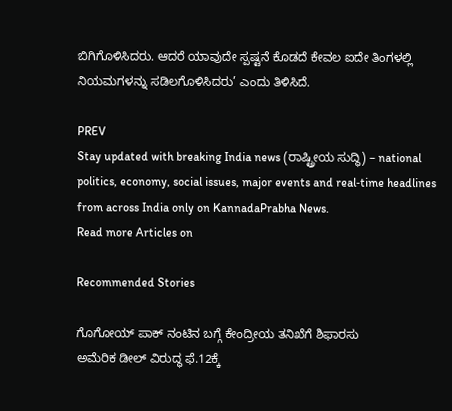ಬಿಗಿಗೊಳಿಸಿದರು. ಆದರೆ ಯಾವುದೇ ಸ್ಪಷ್ಟನೆ ಕೊಡದೆ ಕೇವಲ ಐದೇ ತಿಂಗಳಲ್ಲಿ ನಿಯಮಗಳನ್ನು ಸಡಿಲಗೊಳಿಸಿದರು’ ಎಂದು ತಿಳಿಸಿದೆ.

PREV
Stay updated with breaking India news (ರಾಷ್ಟ್ರೀಯ ಸುದ್ಧಿ) – national politics, economy, social issues, major events and real‑time headlines from across India only on KannadaPrabha News.
Read more Articles on

Recommended Stories

ಗೊಗೋಯ್‌ ಪಾಕ್‌ ನಂಟಿನ ಬಗ್ಗೆ ಕೇಂದ್ರೀಯ ತನಿಖೆಗೆ ಶಿಫಾರಸು
ಅಮೆರಿಕ ಡೀಲ್‌ ವಿರುದ್ಧ ಫೆ.12ಕ್ಕೆ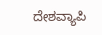ದೇಶವ್ಯಾಪಿ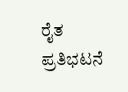ರೈತ ಪ್ರತಿಭಟನೆ